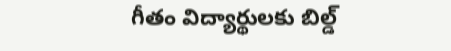గీతం విద్యార్థులకు బిల్డ్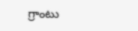గ్రాంటు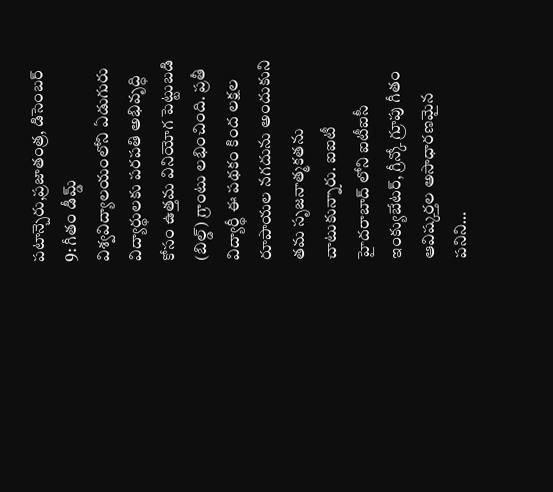పటాన్చెరు,ప్రజాతంత్ర, డిసెంబర్ 9: గీతం డీమ్డ్ విశ్వవిద్యాలయంలోని ఏడుగురు విద్యార్థులకు పరపతి అభివృద్ధి కోసం ఉత్తమ వినియోగ పెట్టుబడి (బిల్డ్) గ్రాంటు లభించింది. ప్రతీ విద్యార్థీ ఈ పథకం కింద లక్షల రూపాయల నగదును అందుకుని తమ సృజనాత్మకతను చాటుకున్నారు. ఐఐటీ హైదరాబాద్ లోని ఐటీఐసీ ఇంక్యుబేటర్, గ్రీన్కో గ్రూపు గీతం ఆవిష్కర్తల అసాధారణమైన పనిని…